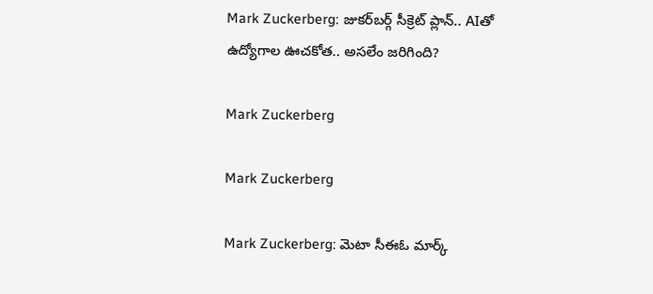Mark Zuckerberg: జుకర్‌బర్గ్ సీక్రెట్ ప్లాన్.. AIతో ఉద్యోగాల ఊచకోత.. అసలేం జరిగింది?

Mark Zuckerberg

Mark Zuckerberg

Mark Zuckerberg: మెటా సీఈఓ మార్క్‌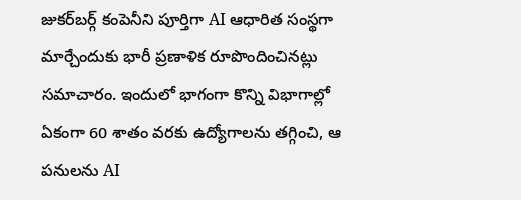జుకర్‌బర్గ్‌ కంపెనీని పూర్తిగా AI ఆధారిత సంస్థగా మార్చేందుకు భారీ ప్రణాళిక రూపొందించినట్లు సమాచారం. ఇందులో భాగంగా కొన్ని విభాగాల్లో ఏకంగా 60 శాతం వరకు ఉద్యోగాలను తగ్గించి, ఆ పనులను AI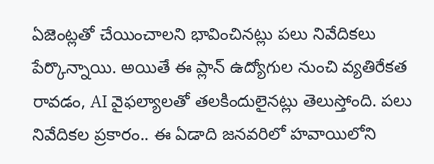ఏజెంట్లతో చేయించాలని భావించినట్లు పలు నివేదికలు పేర్కొన్నాయి. అయితే ఈ ప్లాన్‌ ఉద్యోగుల నుంచి వ్యతిరేకత రావడం, AI వైఫల్యాలతో తలకిందులైనట్లు తెలుస్తోంది. పలు నివేదికల ప్రకారం.. ఈ ఏడాది జనవరిలో హవాయిలోని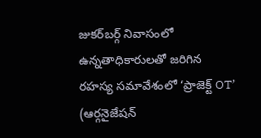జుకర్‌బర్గ్‌ నివాసంలో ఉన్నతాధికారులతో జరిగిన రహస్య సమావేశంలో ‘ప్రాజెక్ట్‌ OT’ (ఆర్గనైజేషన్‌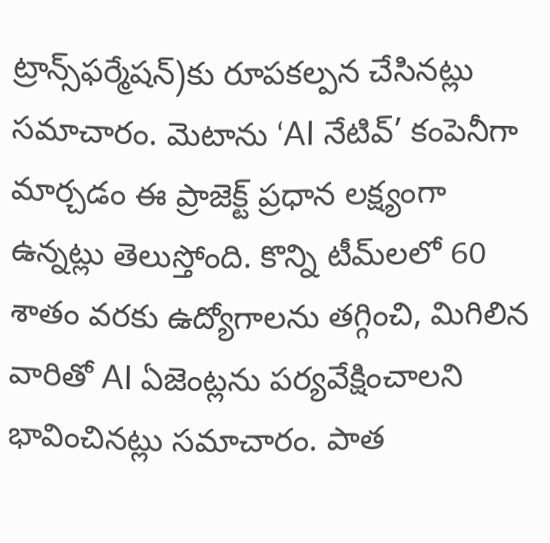ట్రాన్స్‌ఫర్మేషన్‌)కు రూపకల్పన చేసినట్లు సమాచారం. మెటాను ‘AI నేటివ్‌’ కంపెనీగా మార్చడం ఈ ప్రాజెక్ట్‌ ప్రధాన లక్ష్యంగా ఉన్నట్లు తెలుస్తోంది. కొన్ని టీమ్‌లలో 60 శాతం వరకు ఉద్యోగాలను తగ్గించి, మిగిలిన వారితో AI ఏజెంట్లను పర్యవేక్షించాలని భావించినట్లు సమాచారం. పాత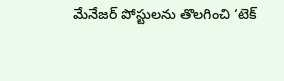మేనేజర్‌ పోస్టులను తొలగించి ‘టెక్‌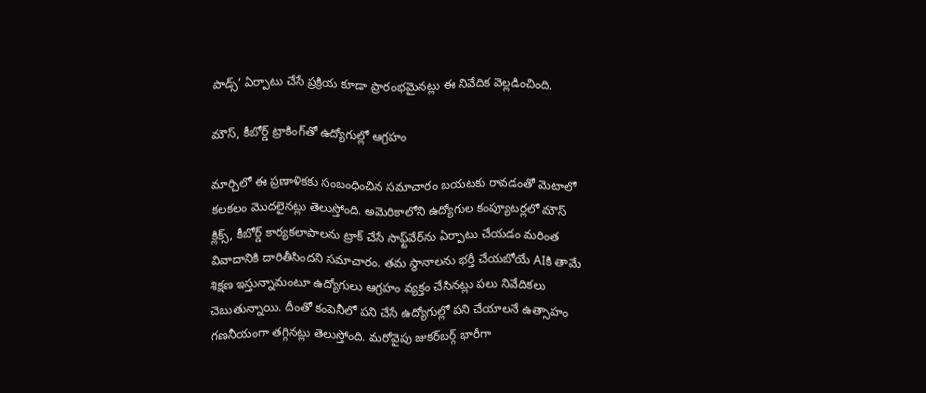పాడ్స్‌’ ఏర్పాటు చేసే ప్రక్రియ కూడా ప్రారంభమైనట్లు ఈ నివేదిక వెల్లడించింది.

మౌస్‌, కీబోర్డ్‌ ట్రాకింగ్‌తో ఉద్యోగుల్లో ఆగ్రహం

మార్చిలో ఈ ప్రణాళికకు సంబంధించిన సమాచారం బయటకు రావడంతో మెటాలో కలకలం మొదలైనట్లు తెలుస్తోంది. అమెరికాలోని ఉద్యోగుల కంప్యూటర్లలో మౌస్‌ క్లిక్స్‌, కీబోర్డ్‌ కార్యకలాపాలను ట్రాక్‌ చేసే సాఫ్ట్‌వేర్‌ను ఏర్పాటు చేయడం మరింత వివాదానికి దారితీసిందని సమాచారం. తమ స్థానాలను భర్తీ చేయబోయే AIకి తామే శిక్షణ ఇస్తున్నామంటూ ఉద్యోగులు ఆగ్రహం వ్యక్తం చేసినట్లు పలు నివేదికలు చెబుతున్నాయి. దీంతో కంపెనీలో పని చేసే ఉద్యోగుల్లో పని చేయాలనే ఉత్సాహం గణనీయంగా తగ్గినట్లు తెలుస్తోంది. మరోవైపు జుకర్‌బర్గ్‌ భారీగా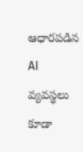ఆధారపడిన AI వ్యవస్థలు కూడా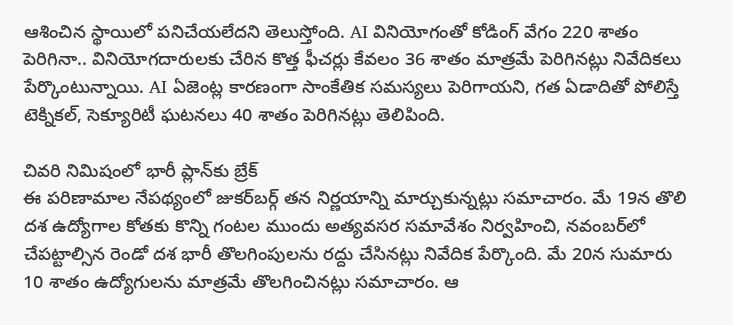ఆశించిన స్థాయిలో పనిచేయలేదని తెలుస్తోంది. AI వినియోగంతో కోడింగ్‌ వేగం 220 శాతం పెరిగినా.. వినియోగదారులకు చేరిన కొత్త ఫీచర్లు కేవలం 36 శాతం మాత్రమే పెరిగినట్లు నివేదికలు పేర్కొంటున్నాయి. AI ఏజెంట్ల కారణంగా సాంకేతిక సమస్యలు పెరిగాయని, గత ఏడాదితో పోలిస్తే టెక్నికల్‌, సెక్యూరిటీ ఘటనలు 40 శాతం పెరిగినట్లు తెలిపింది.

చివరి నిమిషంలో భారీ ప్లాన్‌కు బ్రేక్‌
ఈ పరిణామాల నేపథ్యంలో జుకర్‌బర్గ్‌ తన నిర్ణయాన్ని మార్చుకున్నట్లు సమాచారం. మే 19న తొలి దశ ఉద్యోగాల కోతకు కొన్ని గంటల ముందు అత్యవసర సమావేశం నిర్వహించి, నవంబర్‌లో చేపట్టాల్సిన రెండో దశ భారీ తొలగింపులను రద్దు చేసినట్లు నివేదిక పేర్కొంది. మే 20న సుమారు 10 శాతం ఉద్యోగులను మాత్రమే తొలగించినట్లు సమాచారం. ఆ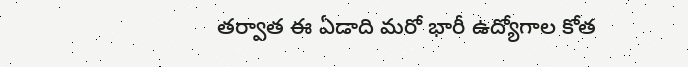తర్వాత ఈ ఏడాది మరో భారీ ఉద్యోగాల కోత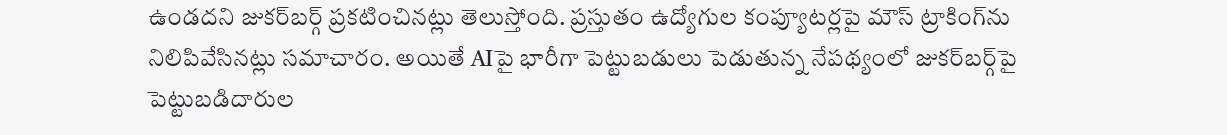ఉండదని జుకర్‌బర్గ్‌ ప్రకటించినట్లు తెలుస్తోంది. ప్రస్తుతం ఉద్యోగుల కంప్యూటర్లపై మౌస్‌ ట్రాకింగ్‌ను నిలిపివేసినట్లు సమాచారం. అయితే AIపై భారీగా పెట్టుబడులు పెడుతున్న నేపథ్యంలో జుకర్‌బర్గ్‌పై పెట్టుబడిదారుల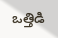ఒత్తిడి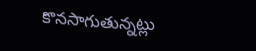కొనసాగుతున్నట్లు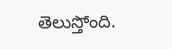తెలుస్తోంది.